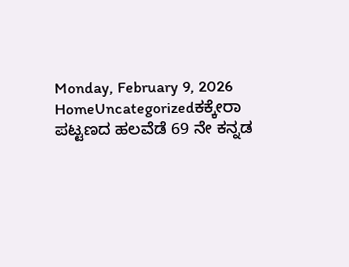Monday, February 9, 2026
HomeUncategorizedಕಕ್ಕೇರಾ ಪಟ್ಟಣದ ಹಲವೆಡೆ 69 ನೇ ಕನ್ನಡ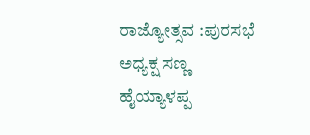ರಾಜ್ಯೋತ್ಸವ :ಪುರಸಭೆ ಅಧ್ಯಕ್ಷ ಸಣ್ಣ ಹೈಯ್ಯಾಳಪ್ಪ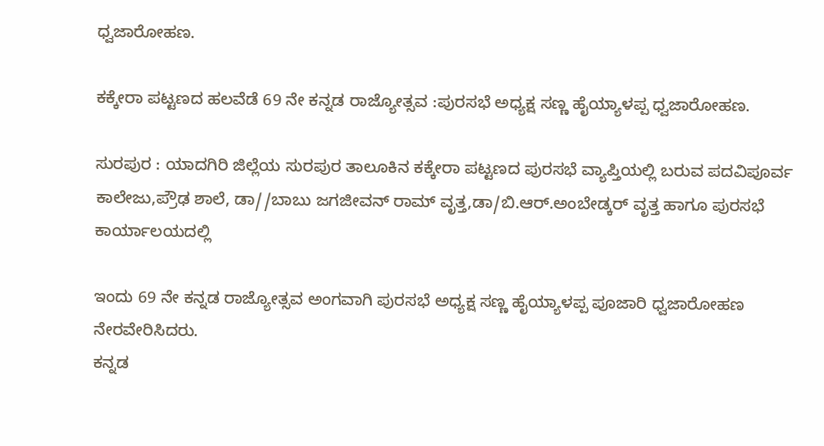ಧ್ವಜಾರೋಹಣ.

ಕಕ್ಕೇರಾ ಪಟ್ಟಣದ ಹಲವೆಡೆ 69 ನೇ ಕನ್ನಡ ರಾಜ್ಯೋತ್ಸವ :ಪುರಸಭೆ ಅಧ್ಯಕ್ಷ ಸಣ್ಣ ಹೈಯ್ಯಾಳಪ್ಪ ಧ್ವಜಾರೋಹಣ.

ಸುರಪುರ : ಯಾದಗಿರಿ ಜಿಲ್ಲೆಯ ಸುರಪುರ ತಾಲೂಕಿನ ಕಕ್ಕೇರಾ ಪಟ್ಟಣದ ಪುರಸಭೆ ವ್ಯಾಪ್ತಿಯಲ್ಲಿ ಬರುವ ಪದವಿಪೂರ್ವ ಕಾಲೇಜು,ಪ್ರೌಢ ಶಾಲೆ, ಡಾ//ಬಾಬು ಜಗಜೀವನ್ ರಾಮ್ ವೃತ್ತ,ಡಾ/ಬಿ.ಆರ್.ಅಂಬೇಡ್ಕರ್ ವೃತ್ತ ಹಾಗೂ ಪುರಸಭೆ ಕಾರ್ಯಾಲಯದಲ್ಲಿ

ಇಂದು 69 ನೇ ಕನ್ನಡ ರಾಜ್ಯೋತ್ಸವ ಅಂಗವಾಗಿ ಪುರಸಭೆ ಅಧ್ಯಕ್ಷ ಸಣ್ಣ ಹೈಯ್ಯಾಳಪ್ಪ ಪೂಜಾರಿ ಧ್ವಜಾರೋಹಣ ನೇರವೇರಿಸಿದರು.
ಕನ್ನಡ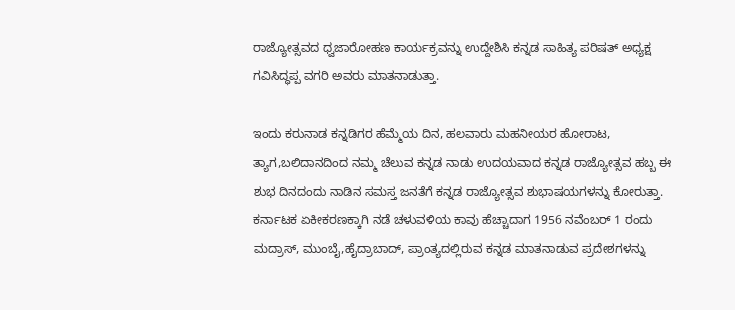ರಾಜ್ಯೋತ್ಸವದ ಧ್ವಜಾರೋಹಣ ಕಾರ್ಯಕ್ರವನ್ನು ಉದ್ದೇಶಿಸಿ ಕನ್ನಡ ಸಾಹಿತ್ಯ ಪರಿಷತ್ ಅಧ್ಯಕ್ಷ ಗವಿಸಿದ್ಧಪ್ಪ ವಗರಿ ಅವರು ಮಾತನಾಡುತ್ತಾ.

ಇಂದು ಕರುನಾಡ ಕನ್ನಡಿಗರ ಹೆಮ್ಮೆಯ ದಿನ, ಹಲವಾರು ಮಹನೀಯರ ಹೋರಾಟ, ತ್ಯಾಗ,ಬಲಿದಾನದಿಂದ ನಮ್ಮ ಚೆಲುವ ಕನ್ನಡ ನಾಡು ಉದಯವಾದ ಕನ್ನಡ ರಾಜ್ಯೋತ್ಸವ ಹಬ್ಬ ಈ ಶುಭ ದಿನದಂದು ನಾಡಿನ ಸಮಸ್ತ ಜನತೆಗೆ ಕನ್ನಡ ರಾಜ್ಯೋತ್ಸವ ಶುಭಾಷಯಗಳನ್ನು ಕೋರುತ್ತಾ.
ಕರ್ನಾಟಕ ಏಕೀಕರಣಕ್ಕಾಗಿ ನಡೆ ಚಳುವಳಿಯ ಕಾವು ಹೆಚ್ಚಾದಾಗ 1956 ನವೆಂಬರ್ 1 ರಂದು ಮದ್ರಾಸ್, ಮುಂಬೈ,ಹೈದ್ರಾಬಾದ್, ಪ್ರಾಂತ್ಯದಲ್ಲಿರುವ ಕನ್ನಡ ಮಾತನಾಡುವ ಪ್ರದೇಶಗಳನ್ನು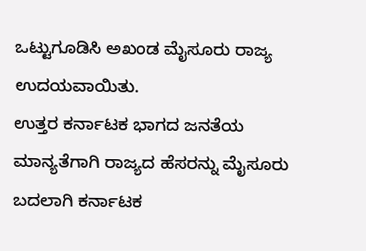ಒಟ್ಟುಗೂಡಿಸಿ ಅಖಂಡ ಮೈಸೂರು ರಾಜ್ಯ ಉದಯವಾಯಿತು.
ಉತ್ತರ ಕರ್ನಾಟಕ ಭಾಗದ ಜನತೆಯ ಮಾನ್ಯತೆಗಾಗಿ ರಾಜ್ಯದ ಹೆಸರನ್ನು ಮೈಸೂರು ಬದಲಾಗಿ ಕರ್ನಾಟಕ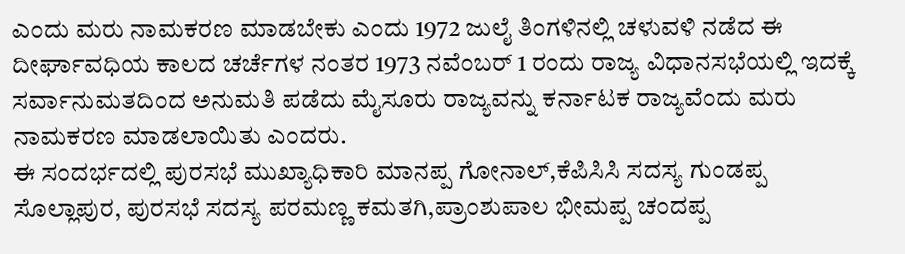ಎಂದು ಮರು ನಾಮಕರಣ ಮಾಡಬೇಕು ಎಂದು 1972 ಜುಲೈ ತಿಂಗಳಿನಲ್ಲಿ ಚಳುವಳಿ ನಡೆದ ಈ ದೀರ್ಘಾವಧಿಯ ಕಾಲದ ಚರ್ಚೆಗಳ ನಂತರ 1973 ನವೆಂಬರ್ 1 ರಂದು ರಾಜ್ಯ ವಿಧಾನಸಭೆಯಲ್ಲಿ ಇದಕ್ಕೆ ಸರ್ವಾನುಮತದಿಂದ ಅನುಮತಿ ಪಡೆದು ಮೈಸೂರು ರಾಜ್ಯವನ್ನು ಕರ್ನಾಟಕ ರಾಜ್ಯವೆಂದು ಮರು ನಾಮಕರಣ ಮಾಡಲಾಯಿತು ಎಂದರು.
ಈ ಸಂದರ್ಭದಲ್ಲಿ ಪುರಸಭೆ ಮುಖ್ಯಾಧಿಕಾರಿ ಮಾನಪ್ಪ ಗೋನಾಲ್,ಕೆಪಿಸಿಸಿ ಸದಸ್ಯ ಗುಂಡಪ್ಪ ಸೊಲ್ಲಾಪುರ, ಪುರಸಭೆ ಸದಸ್ಯ ಪರಮಣ್ಣ ಕಮತಗಿ,ಪ್ರಾಂಶುಪಾಲ ಭೀಮಪ್ಪ ಚಂದಪ್ಪ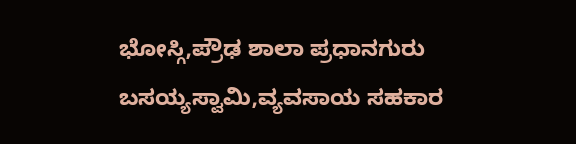ಭೋಸ್ಗಿ,ಪ್ರೌಢ ಶಾಲಾ ಪ್ರಧಾನಗುರು ಬಸಯ್ಯಸ್ವಾಮಿ,ವ್ಯವಸಾಯ ಸಹಕಾರ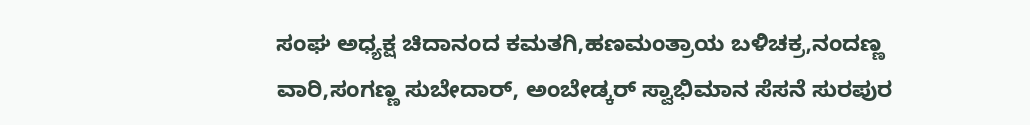ಸಂಘ ಅಧ್ಯಕ್ಷ ಚಿದಾನಂದ ಕಮತಗಿ,ಹಣಮಂತ್ರಾಯ ಬಳಿಚಕ್ರ,ನಂದಣ್ಣ ವಾರಿ,ಸಂಗಣ್ಣ ಸುಬೇದಾರ್, ಅಂಬೇಡ್ಕರ್ ಸ್ವಾಭಿಮಾನ ಸೆಸನೆ ಸುರಪುರ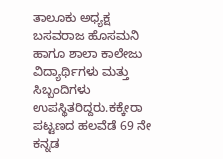ತಾಲೂಕು ಅಧ್ಯಕ್ಷ ಬಸವರಾಜ ಹೊಸಮನಿ ಹಾಗೂ ಶಾಲಾ ಕಾಲೇಜು ವಿದ್ಯಾರ್ಥಿಗಳು ಮತ್ತು ಸಿಬ್ಬಂದಿಗಳು ಉಪಸ್ಥಿತರಿದ್ದರು.ಕಕ್ಕೇರಾ ಪಟ್ಟಣದ ಹಲವೆಡೆ 69 ನೇ ಕನ್ನಡ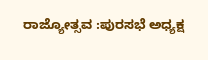ರಾಜ್ಯೋತ್ಸವ :ಪುರಸಭೆ ಅಧ್ಯಕ್ಷ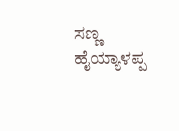ಸಣ್ಣ ಹೈಯ್ಯಾಳಪ್ಪ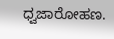ಧ್ವಜಾರೋಹಣ.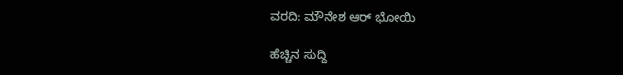ವರದಿ: ಮೌನೇಶ ಆರ್ ಭೋಯಿ

ಹೆಚ್ಚಿನ ಸುದ್ದಿ